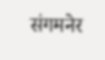संगमनेर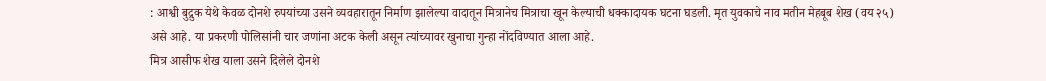: आश्वी बुद्रुक येथे केवळ दोनशे रुपयांच्या उसने व्यवहारातून निर्माण झालेल्या वादातून मित्रानेच मित्राचा खून केल्याची धक्कादायक घटना घडली. मृत युवकाचे नाव मतीन मेहबूब शेख (वय २५) असे आहे. या प्रकरणी पोलिसांनी चार जणांना अटक केली असून त्यांच्यावर खुनाचा गुन्हा नोंदविण्यात आला आहे.
मित्र आसीफ शेख याला उसने दिलेले दोनशे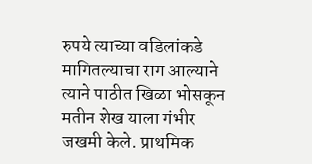रुपये त्याच्या वडिलांकडे मागितल्याचा राग आल्याने त्याने पाठीत खिळा भोसकून मतीन शेख याला गंभीर जखमी केले. प्राथमिक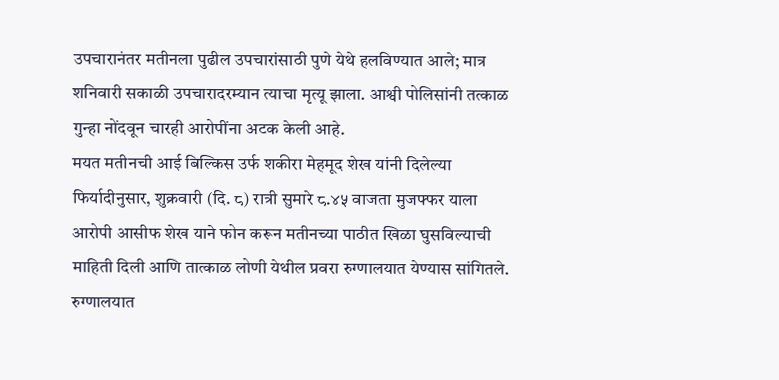उपचारानंतर मतीनला पुढील उपचारांसाठी पुणे येथे हलविण्यात आले; मात्र शनिवारी सकाळी उपचारादरम्यान त्याचा मृत्यू झाला. आश्वी पोलिसांनी तत्काळ गुन्हा नोंदवून चारही आरोपींना अटक केली आहे.
मयत मतीनची आई बिल्किस उर्फ शकीरा मेहमूद शेख यांनी दिलेल्या फिर्यादीनुसार, शुक्रवारी (दि. ८) रात्री सुमारे ८.४५ वाजता मुजफ्फर याला आरोपी आसीफ शेख याने फोन करून मतीनच्या पाठीत खिळा घुसविल्याची माहिती दिली आणि तात्काळ लोणी येथील प्रवरा रुग्णालयात येण्यास सांगितले. रुग्णालयात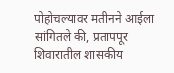पोहोचल्यावर मतीनने आईला सांगितले की, प्रतापपूर शिवारातील शासकीय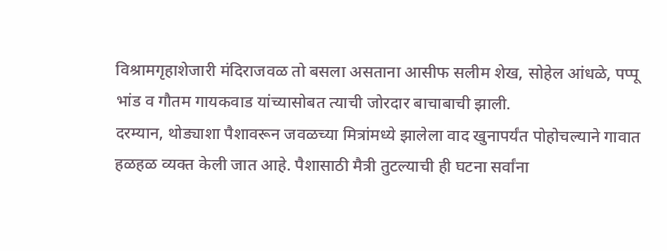विश्रामगृहाशेजारी मंदिराजवळ तो बसला असताना आसीफ सलीम शेख, सोहेल आंधळे, पप्पू भांड व गौतम गायकवाड यांच्यासोबत त्याची जोरदार बाचाबाची झाली.
दरम्यान, थोड्याशा पैशावरून जवळच्या मित्रांमध्ये झालेला वाद खुनापर्यंत पोहोचल्याने गावात हळहळ व्यक्त केली जात आहे. पैशासाठी मैत्री तुटल्याची ही घटना सर्वांना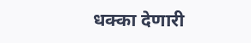धक्का देणारी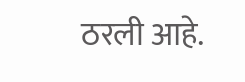ठरली आहे.